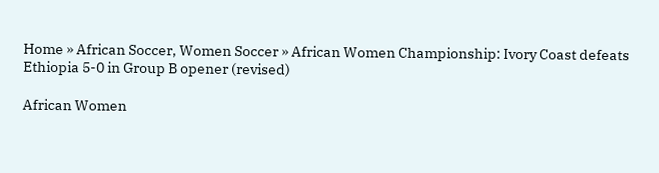Home » African Soccer, Women Soccer » African Women Championship: Ivory Coast defeats Ethiopia 5-0 in Group B opener (revised)

African Women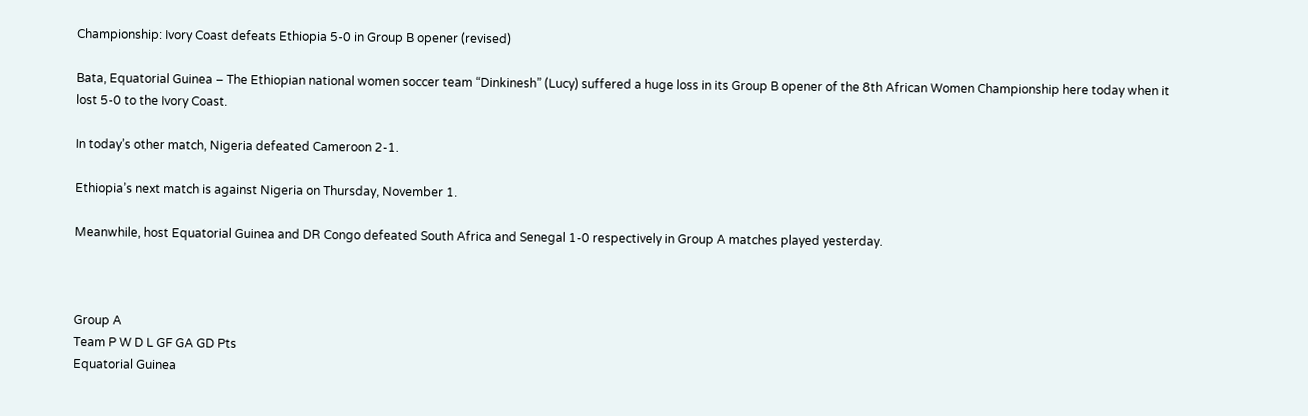Championship: Ivory Coast defeats Ethiopia 5-0 in Group B opener (revised)

Bata, Equatorial Guinea – The Ethiopian national women soccer team “Dinkinesh” (Lucy) suffered a huge loss in its Group B opener of the 8th African Women Championship here today when it lost 5-0 to the Ivory Coast.

In today’s other match, Nigeria defeated Cameroon 2-1.

Ethiopia’s next match is against Nigeria on Thursday, November 1.

Meanwhile, host Equatorial Guinea and DR Congo defeated South Africa and Senegal 1-0 respectively in Group A matches played yesterday.



Group A
Team P W D L GF GA GD Pts
Equatorial Guinea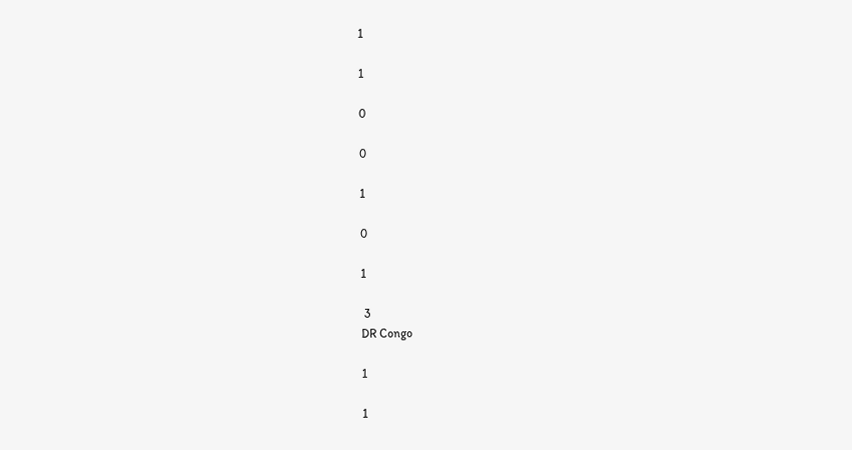1

1

0

0

1

0

1

 3
DR Congo

1

1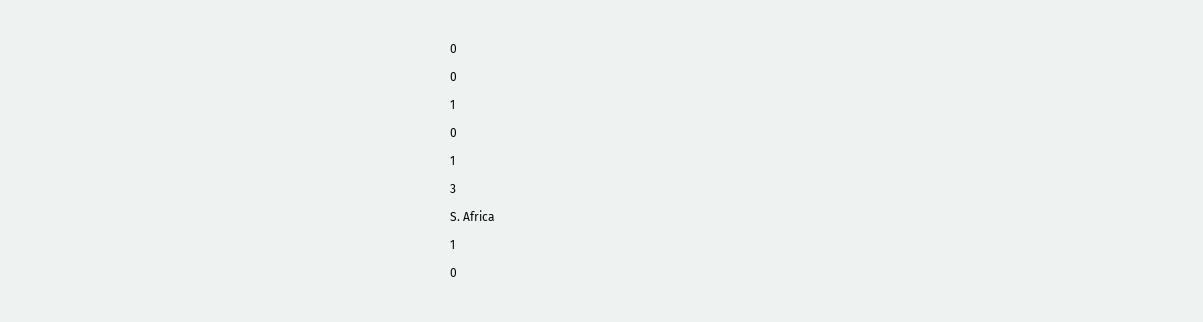0

0

1

0

1

3

S. Africa

1

0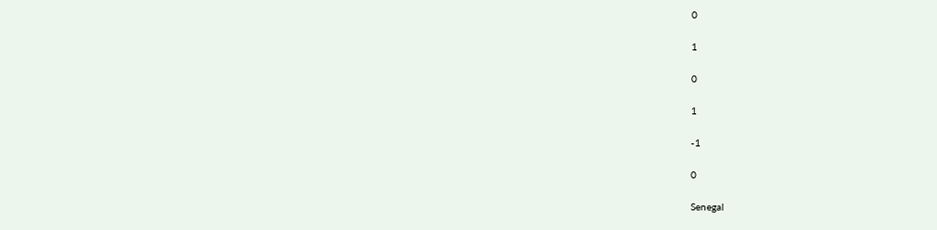0

1

0

1

-1

0

Senegal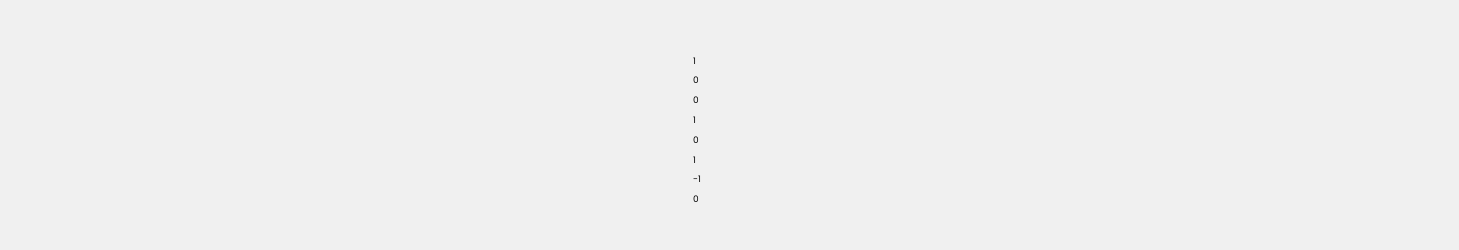1

0

0

1

0

1

-1

0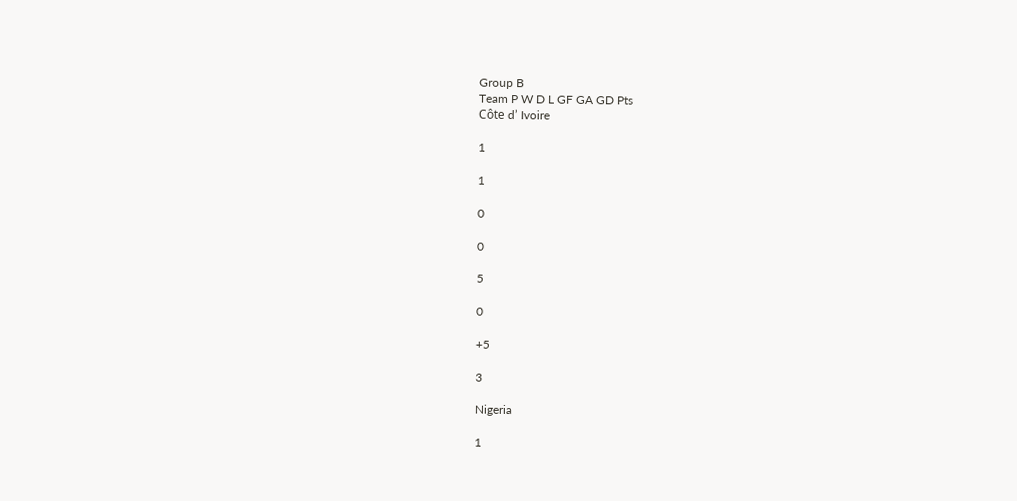Group B
Team P W D L GF GA GD Pts
Côte d’ Ivoire

1

1

0

0

5

0

+5

3

Nigeria

1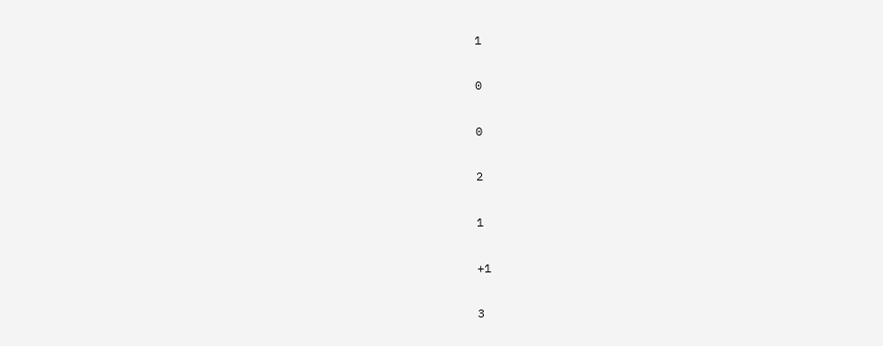1

0

0

2

1

+1

3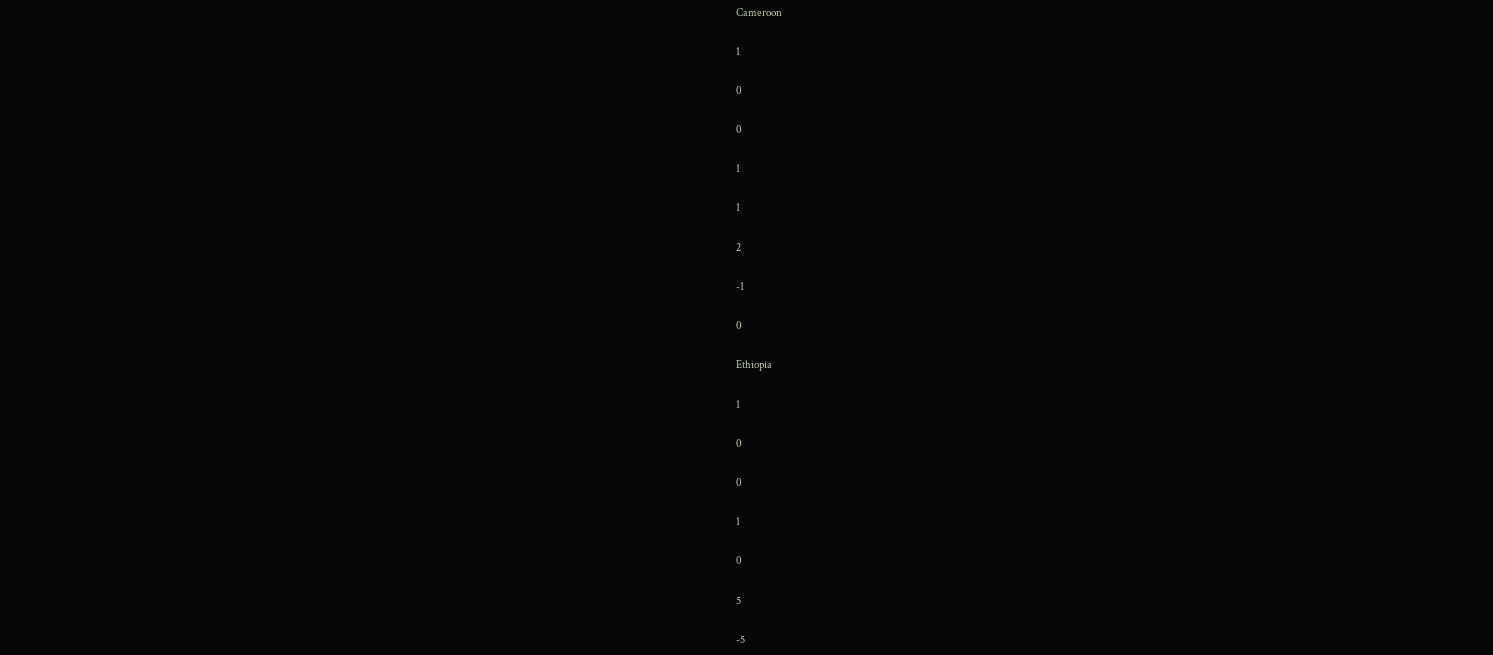Cameroon

1

0

0

1

1

2

-1

0

Ethiopia

1

0

0

1

0

5

-5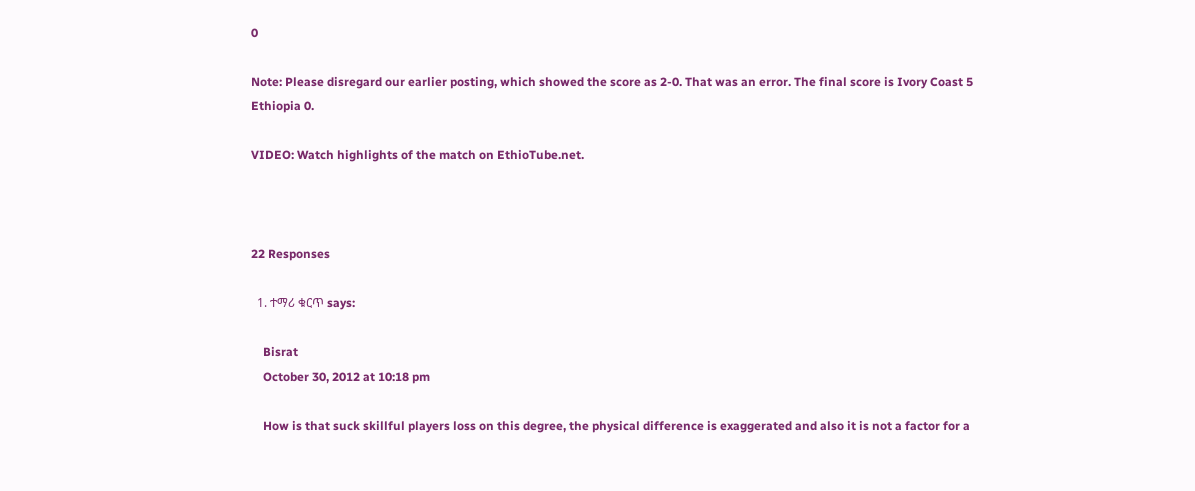0

Note: Please disregard our earlier posting, which showed the score as 2-0. That was an error. The final score is Ivory Coast 5 Ethiopia 0.

VIDEO: Watch highlights of the match on EthioTube.net.



22 Responses

  1. ተማሪ ቁርጥ says:

    Bisrat
    October 30, 2012 at 10:18 pm

    How is that suck skillful players loss on this degree, the physical difference is exaggerated and also it is not a factor for a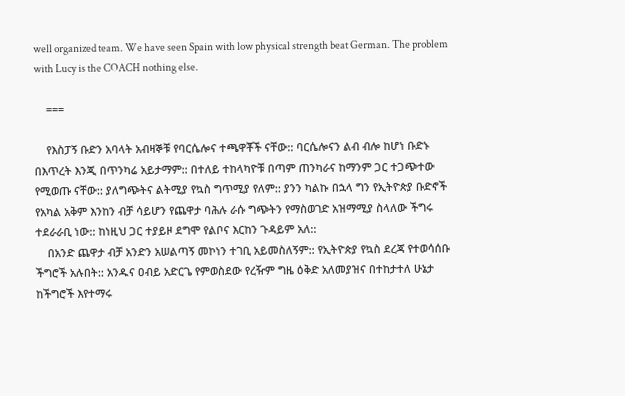well organized team. We have seen Spain with low physical strength beat German. The problem with Lucy is the COACH nothing else.

    ===

    የእስፓኝ ቡድን አባላት አብዛኞቹ የባርሴሎና ተጫዋቾች ናቸው:: ባርሴሎናን ልብ ብሎ ከሆነ ቡድኑ በእጥረት እንጂ በጥንካሬ አይታማም:: በተለይ ተከላካዮቹ በጣም ጠንካራና ከማንም ጋር ተጋጭተው የሚወጡ ናቸው:: ያለግጭትና ልትሚያ የኳስ ግጥሚያ የለም:: ያንን ካልኩ በኋላ ግን የኢትዮጵያ ቡድኖች የአካል አቅም እንከን ብቻ ሳይሆን የጨዋታ ባሕሉ ራሱ ግጭትን የማስወገድ አዝማሚያ ስላለው ችግሩ ተደራራቢ ነው:: ከነዚህ ጋር ተያይዞ ደግሞ የልቦና እርከን ጉዳይም አለ::
    በአንድ ጨዋታ ብቻ አንድን አሠልጣኝ መኮነን ተገቢ አይመስለኝም:: የኢትዮጵያ የኳስ ደረጃ የተወሳሰቡ ችግሮች አሉበት:: አንዱና ዐብይ አድርጌ የምወስደው የረዥም ግዜ ዕቅድ አለመያዝና በተከታተለ ሁኔታ ከችግሮች እየተማሩ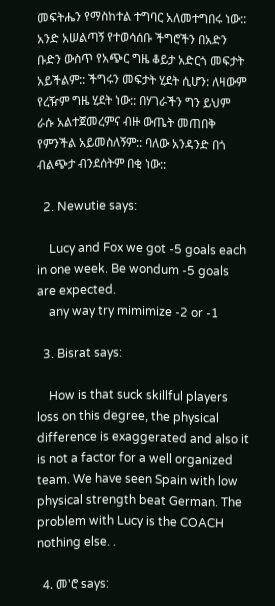መፍትሔን የማስከተል ተግባር አለመተግበሩ ነው:: አንድ አሠልጣኝ የተወሳሰቡ ችግሮችን በአድን ቡድን ውስጥ የአጭር ግዜ ቆይታ አድርጎ መፍታት አይችልም:: ችግሩን መፍታት ሂደት ሲሆን: ለዛውም የረዥም ግዜ ሂደት ነው:: በሃገራችን ግን ይህም ራሱ አልተጀመረምና ብዙ ውጤት መጠበቅ የምንችል አይመስለኝም:: ባለው አንዳንድ በጎ ብልጭታ ብንደሰትም በቂ ነው::

  2. Newutie says:

    Lucy and Fox we got -5 goals each in one week. Be wondum -5 goals are expected.
    any way try mimimize -2 or -1

  3. Bisrat says:

    How is that suck skillful players loss on this degree, the physical difference is exaggerated and also it is not a factor for a well organized team. We have seen Spain with low physical strength beat German. The problem with Lucy is the COACH nothing else. .

  4. መ'ሮ says: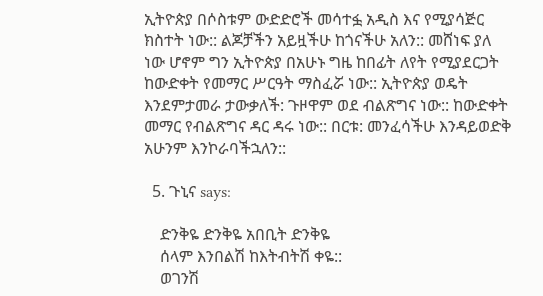ኢትዮጵያ በሶስቱም ውድድሮች መሳተፏ አዲስ እና የሚያሳጅር ክስተት ነው:: ልጆቻችን አይዟችሁ ከጎናችሁ አለን:: መሸነፍ ያለ ነው ሆኖም ግን ኢትዮጵያ በአሁኑ ግዜ ከበፊት ለየት የሚያደርጋት ከውድቀት የመማር ሥርዓት ማስፈሯ ነው:: ኢትዮጵያ ወዴት እንደምታመራ ታውቃለች: ጉዞዋም ወደ ብልጽግና ነው:: ከውድቀት መማር የብልጽግና ዳር ዳሩ ነው:: በርቱ: መንፈሳችሁ እንዳይወድቅ አሁንም እንኮራባችኋለን::

  5. ጉኒና says:

    ድንቅዬ ድንቅዬ አበቢት ድንቅዬ
    ሰላም እንበልሽ ከእትብትሽ ቀዬ::
    ወገንሽ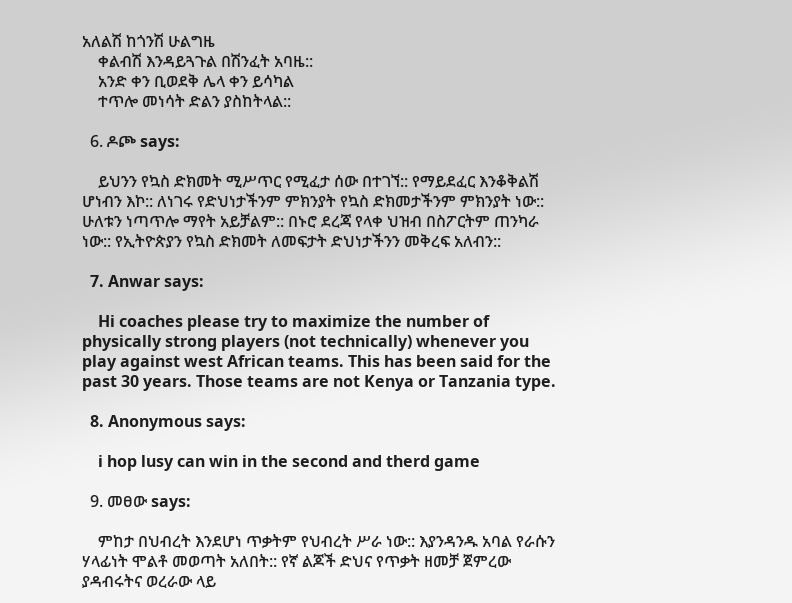አለልሽ ከጎንሽ ሁልግዜ
    ቀልብሽ እንዳይጓጉል በሽንፈት አባዜ::
    አንድ ቀን ቢወደቅ ሌላ ቀን ይሳካል
    ተጥሎ መነሳት ድልን ያስከትላል::

  6. ዶጮ says:

    ይህንን የኳስ ድክመት ሚሥጥር የሚፈታ ሰው በተገኘ:: የማይደፈር እንቆቅልሽ ሆነብን እኮ:: ለነገሩ የድህነታችንም ምክንያት የኳስ ድክመታችንም ምክንያት ነው:: ሁለቱን ነጣጥሎ ማየት አይቻልም:: በኑሮ ደረጃ የላቀ ህዝብ በስፖርትም ጠንካራ ነው:: የኢትዮጵያን የኳስ ድክመት ለመፍታት ድህነታችንን መቅረፍ አለብን::

  7. Anwar says:

    Hi coaches please try to maximize the number of physically strong players (not technically) whenever you play against west African teams. This has been said for the past 30 years. Those teams are not Kenya or Tanzania type.

  8. Anonymous says:

    i hop lusy can win in the second and therd game

  9. መፀው says:

    ምከታ በህብረት እንደሆነ ጥቃትም የህብረት ሥራ ነው:: እያንዳንዱ አባል የራሱን ሃላፊነት ሞልቶ መወጣት አለበት:: የኛ ልጆች ድህና የጥቃት ዘመቻ ጀምረው ያዳብሩትና ወረራው ላይ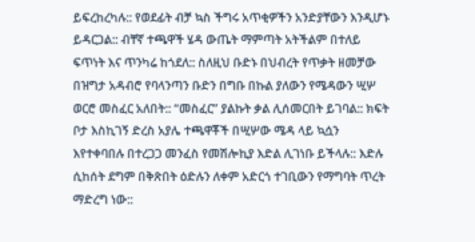ይፍረከረካሉ:: የወደፊት ብቻ ኳስ ችግሩ አጥቂዎችን አንድያቸውን እንዲሆኑ ይዳርጋል:: ብቸኛ ተጫዋች ሄዳ ውጤት ማምጣት አትችልም በተለይ ፍጥነት እና ጥንካሬ ከጎደለ:: ስለዚህ ቡድኑ በህብረት የጥቃት ዘመቻው በዝግታ አዳብሮ የባላንጣን ቡድን በግቡ በኩል ያለውን የሜዳውን ሢሦ ወርሮ መስፈር አለበት:: “መስፈር” ያልኩት ቃል ሊሰመርበት ይገባል:: ክፍት ቦታ እስኪገኝ ድረስ አያሌ ተጫዋቾች በሢሦው ሜዳ ላይ ኳሷን እየተቀባበሉ በተረጋጋ መንፈስ የመሽሎኪያ እድል ሊገነቡ ይችላሉ:: እድሉ ሲከሰት ደግም በቅጽበት ዕድሉን ለቀም አድርጎ ተገቢውን የማግባት ጥረት ማድረግ ነው::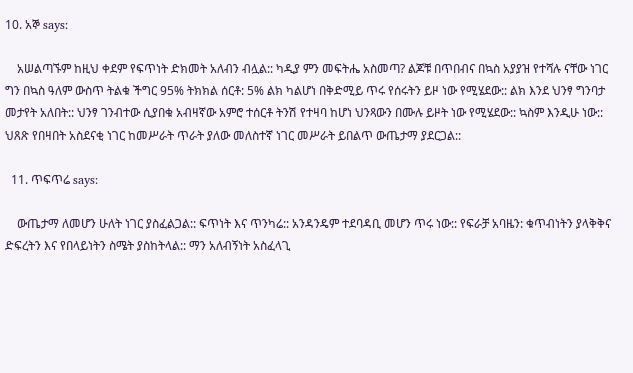10. አኞ says:

    አሠልጣኙም ከዚህ ቀደም የፍጥነት ድክመት አለብን ብሏል:: ካዲያ ምን መፍትሔ አስመጣ? ልጆቹ በጥበብና በኳስ አያያዝ የተሻሉ ናቸው ነገር ግን በኳስ ዓለም ውስጥ ትልቁ ችግር 95% ትክክል ሰርቶ: 5% ልክ ካልሆነ በቅድሚይ ጥሩ የሰሩትን ይዞ ነው የሚሄደው:: ልክ እንደ ህንፃ ግንባታ መታየት አለበት:: ህንፃ ገንብተው ሲያበቁ አብዛኛው አምሮ ተሰርቶ ትንሽ የተዛባ ከሆነ ህንጻውን በሙሉ ይዞት ነው የሚሄደው:: ኳስም እንዲሁ ነው:: ህጸጽ የበዛበት አስደናቂ ነገር ከመሥራት ጥራት ያለው መለስተኛ ነገር መሥራት ይበልጥ ውጤታማ ያደርጋል::

  11. ጥፍጥሬ says:

    ውጤታማ ለመሆን ሁለት ነገር ያስፈልጋል:: ፍጥነት እና ጥንካሬ:: አንዳንዴም ተደባዳቢ መሆን ጥሩ ነው:: የፍራቻ አባዜን: ቁጥብነትን ያላቅቅና ድፍረትን እና የበላይነትን ስሜት ያስከትላል:: ማን አለብኝነት አስፈላጊ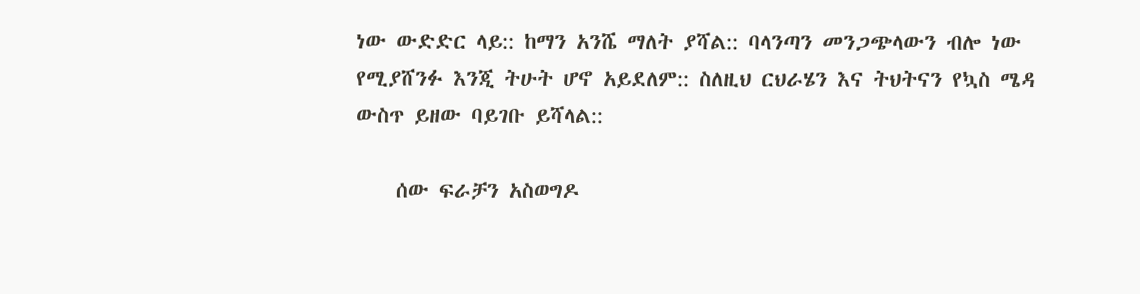ነው ውድድር ላይ:: ከማን አንሼ ማለት ያሻል:: ባላንጣን መንጋጭላውን ብሎ ነው የሚያሸንፉ እንጂ ትሁት ሆኖ አይደለም:: ስለዚህ ርህራሄን እና ትህትናን የኳስ ሜዳ ውስጥ ይዘው ባይገቡ ይሻላል::

    ሰው ፍራቻን አስወግዶ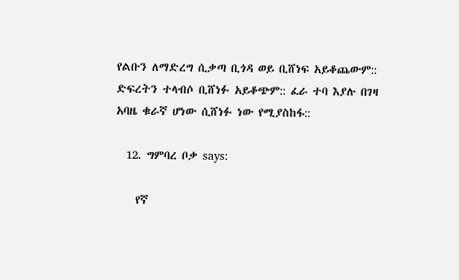የልቡን ለማድረግ ሲቃጣ ቢጎዳ ወይ ቢሸነፍ አይቆጨውም:: ድፍረትን ተላብሶ ቢሸነፉ አይቆጭም:: ፈራ ተባ እያሉ በገዛ አባዜ ቁራኛ ሆነው ሲሸነፉ ነው የሚያስከፋ::

  12. ግምባረ ቦቃ says:

    የኛ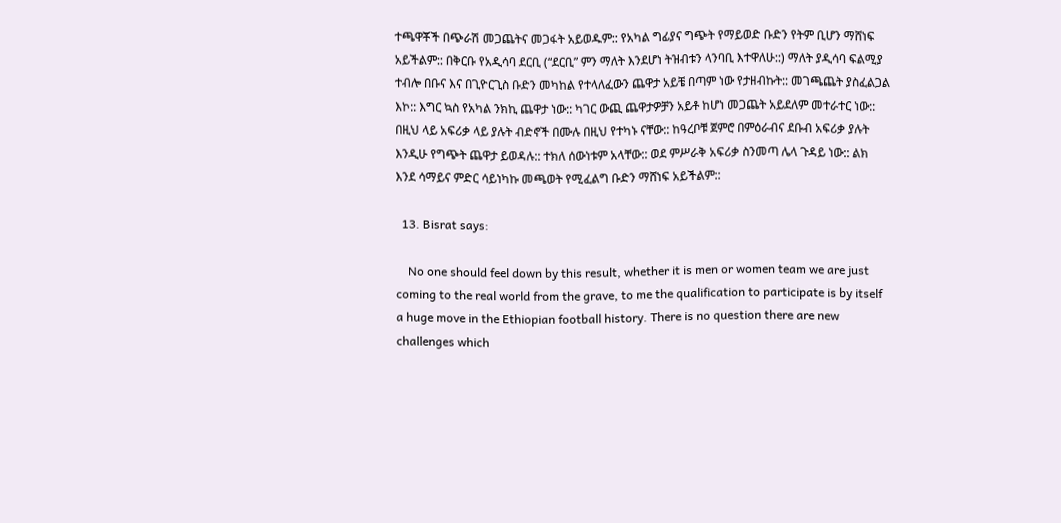ተጫዋቾች በጭራሽ መጋጨትና መጋፋት አይወዱም:: የአካል ግፊያና ግጭት የማይወድ ቡድን የትም ቢሆን ማሸነፍ አይችልም:: በቅርቡ የአዲሳባ ደርቢ (“ደርቢ” ምን ማለት እንደሆነ ትዝብቱን ላንባቢ እተዋለሁ::) ማለት ያዲሳባ ፍልሚያ ተብሎ በቡና እና በጊዮርጊስ ቡድን መካከል የተላለፈውን ጨዋታ አይቼ በጣም ነው የታዘብኩት:: መገጫጨት ያስፈልጋል እኮ:: እግር ኳስ የአካል ንክኪ ጨዋታ ነው:: ካገር ውጪ ጨዋታዎቻን አይቶ ከሆነ መጋጨት አይደለም መተራተር ነው:: በዚህ ላይ አፍሪቃ ላይ ያሉት ብድኖች በሙሉ በዚህ የተካኑ ናቸው:: ከዓረቦቹ ጀምሮ በምዕራብና ደቡብ አፍሪቃ ያሉት እንዲሁ የግጭት ጨዋታ ይወዳሉ:: ተክለ ሰውነቱም አላቸው:: ወደ ምሥራቅ አፍሪቃ ስንመጣ ሌላ ጉዳይ ነው:: ልክ እንደ ሳማይና ምድር ሳይነካኩ መጫወት የሚፈልግ ቡድን ማሸነፍ አይችልም::

  13. Bisrat says:

    No one should feel down by this result, whether it is men or women team we are just coming to the real world from the grave, to me the qualification to participate is by itself a huge move in the Ethiopian football history. There is no question there are new challenges which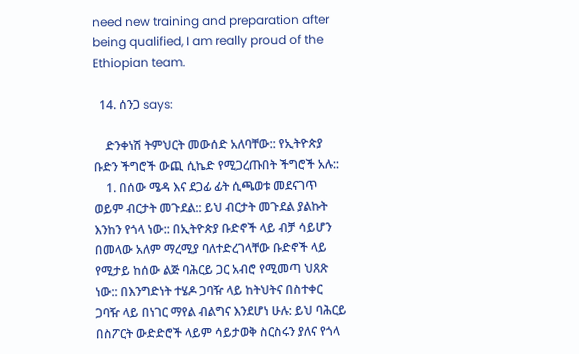need new training and preparation after being qualified, I am really proud of the Ethiopian team.

  14. ሰንጋ says:

    ድንቀነሽ ትምህርት መውሰድ አለባቸው:: የኢትዮጵያ ቡድን ችግሮች ውጪ ሲኬድ የሚጋረጡበት ችግሮች አሉ::
    1. በሰው ሜዳ እና ደጋፊ ፊት ሲጫወቱ መደናገጥ ወይም ብርታት መጉደል:: ይህ ብርታት መጉደል ያልኩት እንከን የጎላ ነው:: በኢትዮጵያ ቡድኖች ላይ ብቻ ሳይሆን በመላው አለም ማረሚያ ባለተድረገላቸው ቡድኖች ላይ የሚታይ ከሰው ልጅ ባሕርይ ጋር አብሮ የሚመጣ ህጸጽ ነው:: በእንግድነት ተሄዶ ጋባዥ ላይ ከትህትና በስተቀር ጋባዥ ላይ በነገር ማየል ብልግና እንደሆነ ሁሉ: ይህ ባሕርይ በስፖርት ውድድሮች ላይም ሳይታወቅ ስርስሩን ያለና የጎላ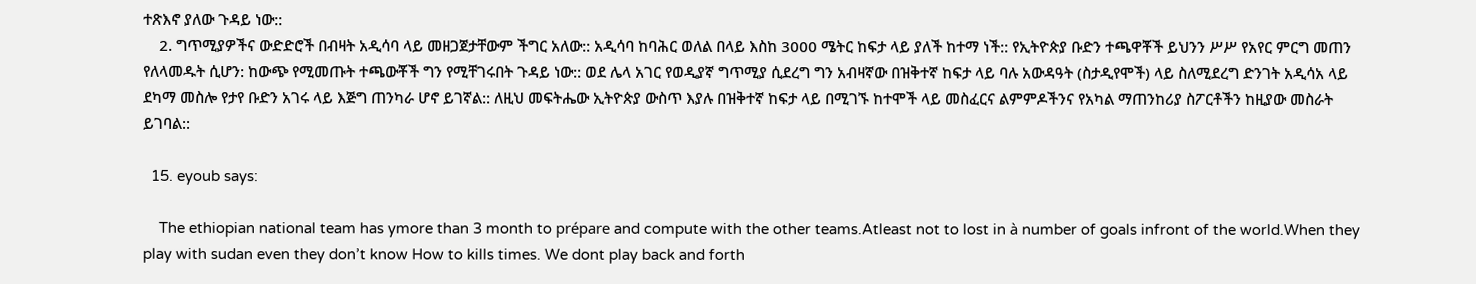ተጽእኖ ያለው ጉዳይ ነው::
    2. ግጥሚያዎችና ውድድሮች በብዛት አዲሳባ ላይ መዘጋጀታቸውም ችግር አለው:: አዲሳባ ከባሕር ወለል በላይ እስከ 3000 ሜትር ከፍታ ላይ ያለች ከተማ ነች:: የኢትዮጵያ ቡድን ተጫዋቾች ይህንን ሥሥ የአየር ምርግ መጠን የለላመዱት ሲሆን: ከውጭ የሚመጡት ተጫውቾች ግን የሚቸገሩበት ጉዳይ ነው:: ወደ ሌላ አገር የወዲያኛ ግጥሚያ ሲደረግ ግን አብዛኛው በዝቅተኛ ከፍታ ላይ ባሉ አውዳዓት (ስታዲየሞች) ላይ ስለሚደረግ ድንገት አዲሳአ ላይ ደካማ መስሎ የታየ ቡድን አገሩ ላይ እጅግ ጠንካራ ሆኖ ይገኛል:: ለዚህ መፍትሔው ኢትዮጵያ ውስጥ እያሉ በዝቅተኛ ከፍታ ላይ በሚገኙ ከተሞች ላይ መስፈርና ልምምዶችንና የአካል ማጠንከሪያ ስፖርቶችን ከዚያው መስራት ይገባል::

  15. eyoub says:

    The ethiopian national team has ymore than 3 month to prépare and compute with the other teams.Atleast not to lost in à number of goals infront of the world.When they play with sudan even they don’t know How to kills times. We dont play back and forth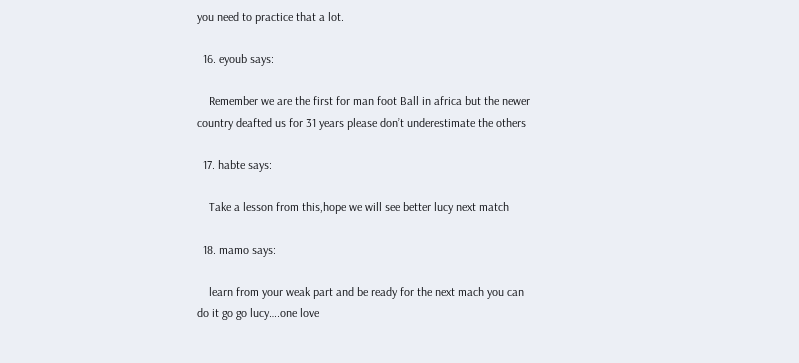you need to practice that a lot.

  16. eyoub says:

    Remember we are the first for man foot Ball in africa but the newer country deafted us for 31 years please don’t underestimate the others

  17. habte says:

    Take a lesson from this,hope we will see better lucy next match

  18. mamo says:

    learn from your weak part and be ready for the next mach you can do it go go lucy….one love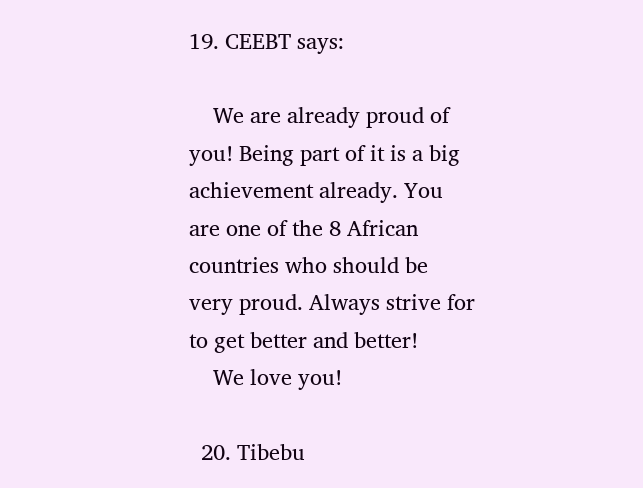19. CEEBT says:

    We are already proud of you! Being part of it is a big achievement already. You are one of the 8 African countries who should be very proud. Always strive for to get better and better!
    We love you!

  20. Tibebu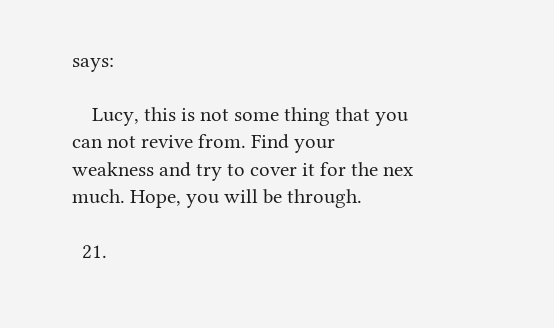says:

    Lucy, this is not some thing that you can not revive from. Find your weakness and try to cover it for the nex much. Hope, you will be through.

  21.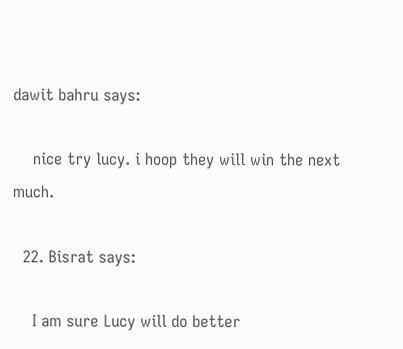dawit bahru says:

    nice try lucy. i hoop they will win the next much.

  22. Bisrat says:

    I am sure Lucy will do better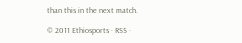than this in the next match.

© 2011 Ethiosports · RSS ·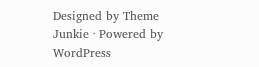Designed by Theme Junkie · Powered by WordPress